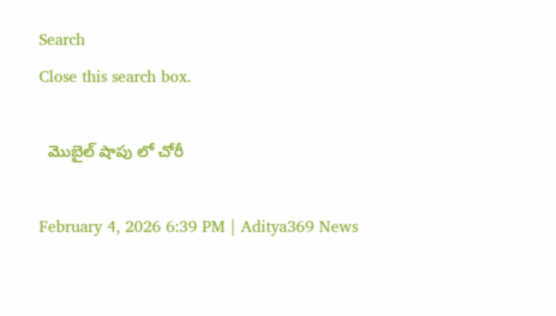Search
Close this search box.

  మొబైల్ షాపు లో చోరీ

February 4, 2026 6:39 PM | Aditya369 News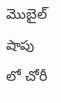మొబైల్ షాపు లో చోరీ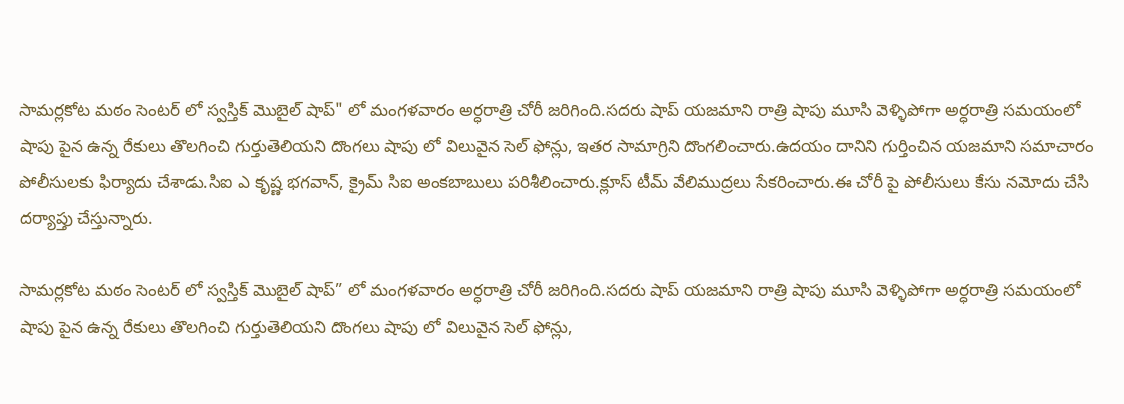సామర్లకోట మఠం సెంటర్ లో స్వస్తిక్ మొబైల్ షాప్" లో మంగళవారం అర్ధరాత్రి చోరీ జరిగింది.సదరు షాప్ యజమాని రాత్రి షాపు మూసి వెళ్ళిపోగా అర్ధరాత్రి సమయంలో షాపు పైన ఉన్న రేకులు తొలగించి గుర్తుతెలియని దొంగలు షాపు లో విలువైన సెల్ ఫోన్లు, ఇతర సామాగ్రిని దొంగలించారు.ఉదయం దానిని గుర్తించిన యజమాని సమాచారం పోలీసులకు ఫిర్యాదు చేశాడు.సిఐ ఎ కృష్ణ భగవాన్, క్రైమ్ సిఐ అంకబాబులు పరిశీలించారు.క్లూస్ టీమ్ వేలిముద్రలు సేకరించారు.ఈ చోరీ పై పోలీసులు కేసు నమోదు చేసి దర్యాప్తు చేస్తున్నారు.

సామర్లకోట మఠం సెంటర్ లో స్వస్తిక్ మొబైల్ షాప్” లో మంగళవారం అర్ధరాత్రి చోరీ జరిగింది.సదరు షాప్ యజమాని రాత్రి షాపు మూసి వెళ్ళిపోగా అర్ధరాత్రి సమయంలో షాపు పైన ఉన్న రేకులు తొలగించి గుర్తుతెలియని దొంగలు షాపు లో విలువైన సెల్ ఫోన్లు,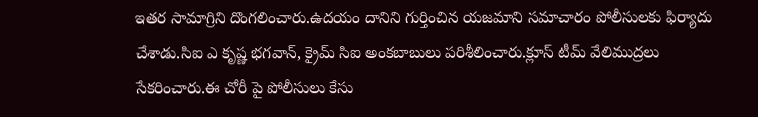ఇతర సామాగ్రిని దొంగలించారు.ఉదయం దానిని గుర్తించిన యజమాని సమాచారం పోలీసులకు ఫిర్యాదు చేశాడు.సిఐ ఎ కృష్ణ భగవాన్, క్రైమ్ సిఐ అంకబాబులు పరిశీలించారు.క్లూస్ టీమ్ వేలిముద్రలు సేకరించారు.ఈ చోరీ పై పోలీసులు కేసు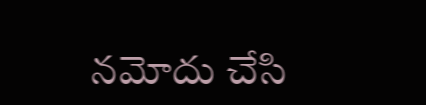నమోదు చేసి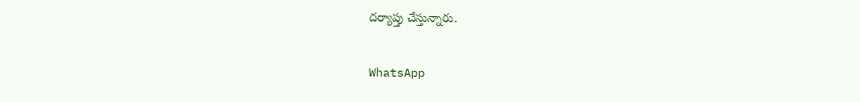దర్యాప్తు చేస్తున్నారు.

WhatsApp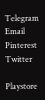Telegram
Email
Pinterest
Twitter

Playstore